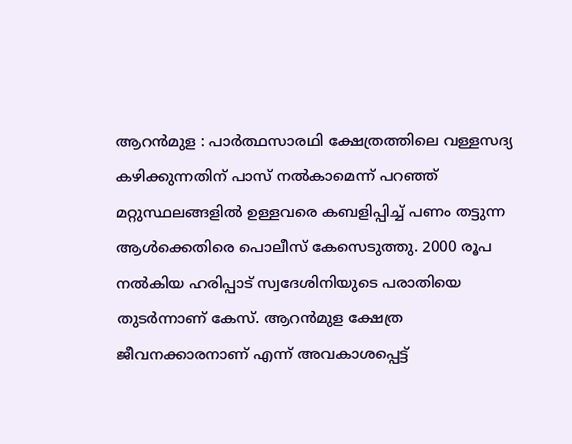ആറൻമുള : പാർത്ഥസാരഥി ക്ഷേത്രത്തിലെ വള്ളസദ്യ കഴിക്കുന്നതിന് പാസ് നൽകാമെന്ന് പറഞ്ഞ് മറ്റുസ്ഥലങ്ങളിൽ ഉള്ളവരെ കബളിപ്പിച്ച് പണം തട്ടുന്ന ആൾക്കെതിരെ പൊലീസ് കേസെടുത്തു. 2000 രൂപ നൽകിയ ഹരിപ്പാട് സ്വദേശിനിയുടെ പരാതിയെ തുടർന്നാണ് കേസ്. ആറൻമുള ക്ഷേത്ര ജീവനക്കാരനാണ് എന്ന് അവകാശപ്പെട്ട്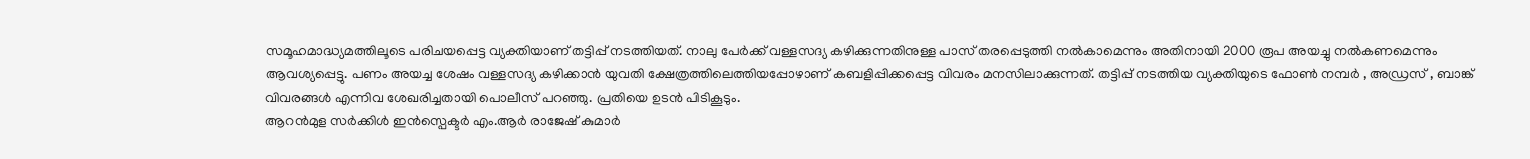സമൂഹമാദ്ധ്യമത്തിലൂടെ പരിചയപ്പെട്ട വ്യക്തിയാണ് തട്ടിപ്പ് നടത്തിയത്. നാലു പേർക്ക് വള്ളസദ്യ കഴിക്കുന്നതിനുള്ള പാസ് തരപ്പെടുത്തി നൽകാമെന്നും അതിനായി 2000 രൂപ അയച്ചു നൽകണമെന്നും ആവശ്യപ്പെട്ടു. പണം അയച്ച ശേഷം വള്ളസദ്യ കഴിക്കാൻ യുവതി ക്ഷേത്രത്തിലെത്തിയപ്പോഴാണ് കബളിപ്പിക്കപ്പെട്ട വിവരം മനസിലാക്കുന്നത്. തട്ടിപ്പ് നടത്തിയ വ്യക്തിയുടെ ഫോൺ നമ്പർ , അഡ്രസ് , ബാങ്ക് വിവരങ്ങൾ എന്നിവ ശേഖരിച്ചതായി പൊലീസ് പറഞ്ഞു. പ്രതിയെ ഉടൻ പിടികൂടും.
ആറൻമുള സർക്കിൾ ഇൻസ്പെക്ടർ എം.ആർ രാജേഷ് കുമാർ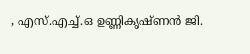, എസ്.എച്ച്.ഒ ഉണ്ണികൃഷ്ണൻ ജി.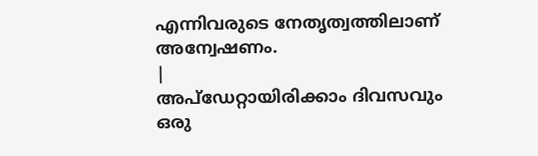എന്നിവരുടെ നേതൃത്വത്തിലാണ് അന്വേഷണം.
|
അപ്ഡേറ്റായിരിക്കാം ദിവസവും
ഒരു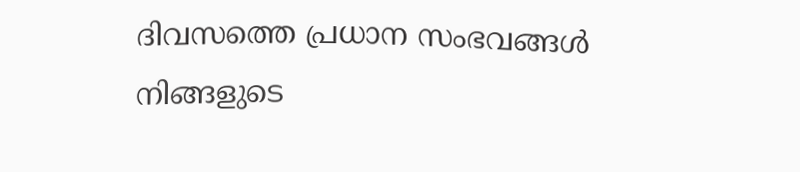ദിവസത്തെ പ്രധാന സംഭവങ്ങൾ നിങ്ങളുടെ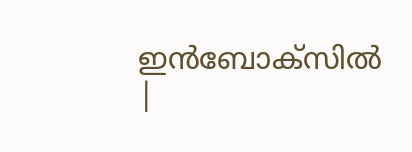ഇൻബോക്സിൽ |